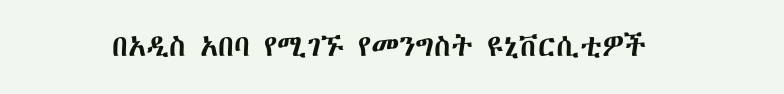በአዲስ አበባ የሚገኙ የመንግስት ዩኒቨርሲቲዎች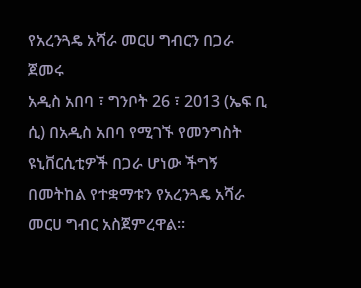የአረንጓዴ አሻራ መርሀ ግብርን በጋራ ጀመሩ
አዲስ አበባ ፣ ግንቦት 26 ፣ 2013 (ኤፍ ቢ ሲ) በአዲስ አበባ የሚገኙ የመንግስት ዩኒቨርሲቲዎች በጋራ ሆነው ችግኝ በመትከል የተቋማቱን የአረንጓዴ አሻራ መርሀ ግብር አስጀምረዋል።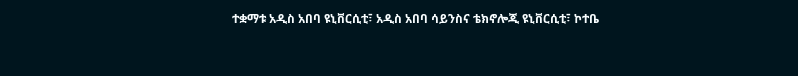ተቋማቱ አዲስ አበባ ዩኒቨርሲቲ፣ አዲስ አበባ ሳይንስና ቴክኖሎጂ ዩኒቨርሲቲ፣ ኮተቤ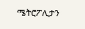ሜትሮፖሊታን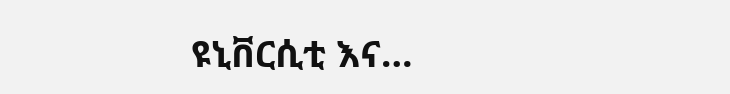ዩኒቨርሲቲ እና…